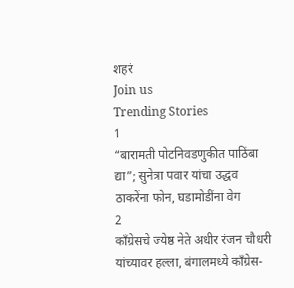शहरं
Join us
Trending Stories
1
“बारामती पोटनिवडणुकीत पाठिंबा द्या”; सुनेत्रा पवार यांचा उद्धव ठाकरेंना फोन, घडामोडींना वेग
2
काँग्रेसचे ज्येष्ठ नेते अधीर रंजन चौधरी यांच्यावर हल्ला, बंगालमध्ये काँग्रेस-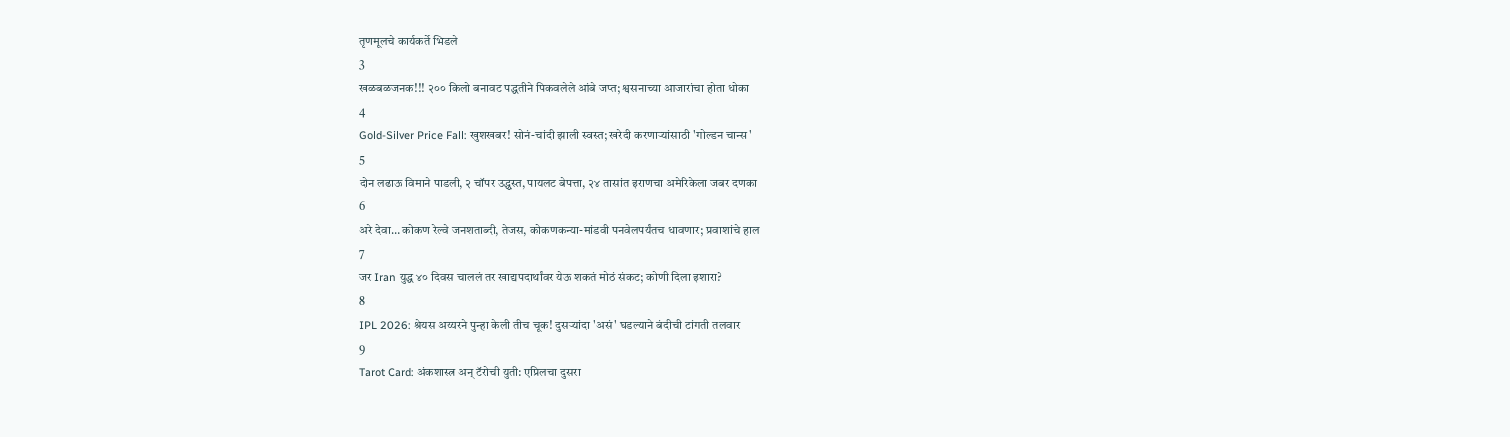तृणमूलचे कार्यकर्ते भिडले
3
खळबळजनक!!! २०० किलो बनावट पद्धतीने पिकवलेले आंबे जप्त; श्वसनाच्या आजारांचा होता धोका
4
Gold-Silver Price Fall: खुशखबर! सोनं-चांदी झाली स्वस्त; खरेदी करणाऱ्यांसाठी 'गोल्डन चान्स'
5
दोन लढाऊ विमाने पाडली, २ चॉपर उद्ध्वस्त, पायलट बेपत्ता, २४ तासांत इराणचा अमेरिकेला जबर दणका
6
अरे देवा… कोकण रेल्वे जनशताब्दी, तेजस, कोकणकन्या-मांडवी पनवेलपर्यंतच धावणार; प्रवाशांचे हाल
7
जर Iran युद्ध ४० दिवस चाललं तर खाद्यपदार्थांवर येऊ शकतं मोठं संकट; कोणी दिला इशारा?
8
IPL 2026: श्रेयस अय्यरने पुन्हा केली तीच चूक! दुसऱ्यांदा 'असं' घडल्याने बंदीची टांगती तलवार
9
Tarot Card: अंकशास्त्र अन् टॅरोची युती: एप्रिलचा दुसरा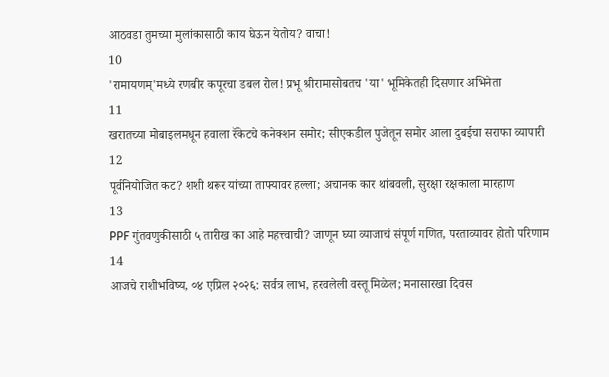आठवडा तुमच्या मुलांकासाठी काय घेऊन येतोय? वाचा!
10
'रामायणम्'मध्ये रणबीर कपूरचा डबल रोल! प्रभू श्रीरामासोबतच 'या' भूमिकेतही दिसणार अभिनेता
11
खरातच्या मोबाइलमधून हवाला रॅकेटचे कनेक्शन समोर; सीएकडील पुजेतून समोर आला दुबईचा सराफा व्यापारी
12
पूर्वनियोजित कट? शशी थरूर यांच्या ताफ्यावर हल्ला; अचानक कार थांबवली, सुरक्षा रक्षकाला मारहाण
13
PPF गुंतवणुकीसाठी ५ तारीख का आहे महत्त्वाची? जाणून घ्या व्याजाचं संपूर्ण गणित, परताव्यावर होतो परिणाम
14
आजचे राशीभविष्य, ०४ एप्रिल २०२६: सर्वत्र लाभ, हरवलेली वस्तू मिळेल; मनासारखा दिवस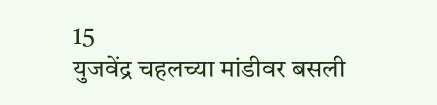15
युजवेंद्र चहलच्या मांडीवर बसली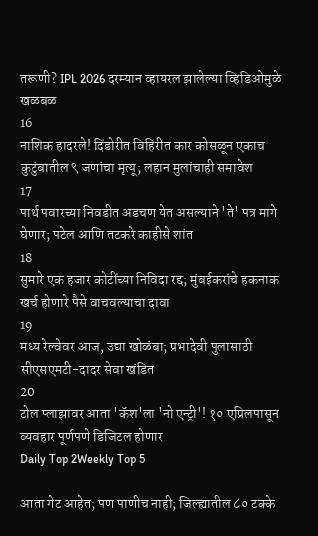तरूणी? IPL 2026 दरम्यान व्हायरल झालेल्या व्हिडिओमुळे खळबळ
16
नाशिक हादरले! दिंडोरीत विहिरीत कार कोसळून एकाच कुटुंबातील ९ जणांचा मृत्यू; लहान मुलांचाही समावेश
17
पार्थ पवारच्या निवडीत अडचण येत असल्याने 'ते' पत्र मागे घेणार; पटेल आणि तटकरे काहीसे शांत
18
सुमारे एक हजार कोटींच्या निविदा रद्द; मुंबईकरांचे हकनाक खर्च होणारे पैसे वाचवल्याचा दावा
19
मध्य रेल्वेवर आज, उद्या खोळंबा; प्रभादेवी पुलासाठी सीएसएमटी-दादर सेवा खंडित
20
टोल प्लाझावर आता 'कॅश'ला 'नो एन्ट्री'! १० एप्रिलपासून व्यवहार पूर्णपणे डिजिटल होणार
Daily Top 2Weekly Top 5

आता गेट आहेत; पण पाणीच नाही; जिल्ह्यातील ८० टक्के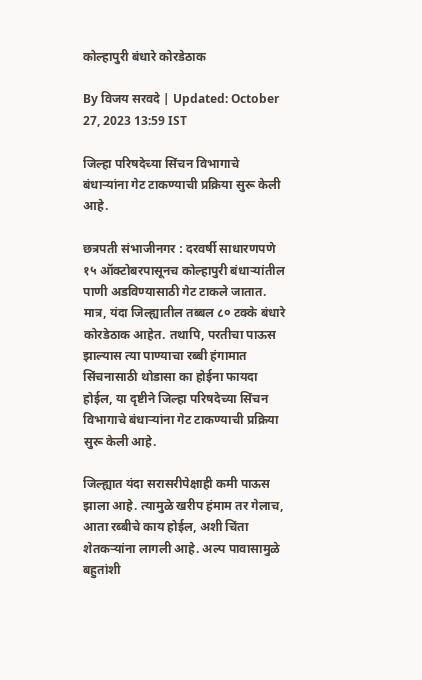कोल्हापुरी बंधारे कोरडेठाक

By विजय सरवदे | Updated: October 27, 2023 13:59 IST

जिल्हा परिषदेच्या सिंचन विभागाचे बंधाऱ्यांना गेट टाकण्याची प्रक्रिया सुरू केली आहे.

छत्रपती संभाजीनगर : दरवर्षी साधारणपणे १५ ऑक्टोबरपासूनच कोल्हापुरी बंधाऱ्यांतील पाणी अडविण्यासाठी गेट टाकले जातात. मात्र, यंदा जिल्ह्यातील तब्बल ८० टक्के बंधारे कोरडेठाक आहेत. तथापि, परतीचा पाऊस झाल्यास त्या पाण्याचा रब्बी हंगामात सिंचनासाठी थोडासा का होईना फायदा होईल, या दृष्टीने जिल्हा परिषदेच्या सिंचन विभागाचे बंधाऱ्यांना गेट टाकण्याची प्रक्रिया सुरू केली आहे.

जिल्ह्यात यंदा सरासरीपेक्षाही कमी पाऊस झाला आहे. त्यामुळे खरीप हंमाम तर गेलाच, आता रब्बीचे काय होईल, अशी चिंता शेतकऱ्यांना लागली आहे. अल्प पावासामुळे बहुतांशी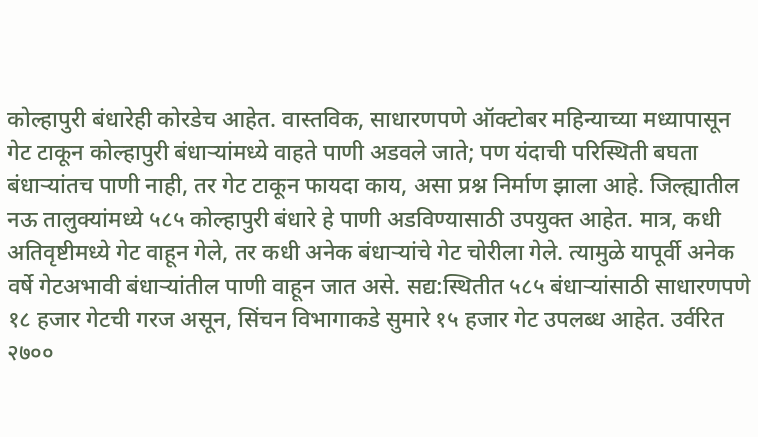कोल्हापुरी बंधारेही कोरडेच आहेत. वास्तविक, साधारणपणे ऑक्टोबर महिन्याच्या मध्यापासून गेट टाकून कोल्हापुरी बंधाऱ्यांमध्ये वाहते पाणी अडवले जाते; पण यंदाची परिस्थिती बघता बंधाऱ्यांतच पाणी नाही, तर गेट टाकून फायदा काय, असा प्रश्न निर्माण झाला आहे. जिल्ह्यातील नऊ तालुक्यांमध्ये ५८५ कोल्हापुरी बंधारे हे पाणी अडविण्यासाठी उपयुक्त आहेत. मात्र, कधी अतिवृष्टीमध्ये गेट वाहून गेले, तर कधी अनेक बंधाऱ्यांचे गेट चोरीला गेले. त्यामुळे यापूर्वी अनेक वर्षे गेटअभावी बंधाऱ्यांतील पाणी वाहून जात असे. सद्य:स्थितीत ५८५ बंधाऱ्यांसाठी साधारणपणे १८ हजार गेटची गरज असून, सिंचन विभागाकडे सुमारे १५ हजार गेट उपलब्ध आहेत. उर्वरित २७००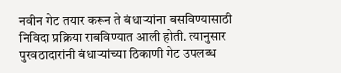नवीन गेट तयार करून ते बंधाऱ्यांना बसविण्यासाठी निविदा प्रक्रिया राबविण्यात आली होती. त्यानुसार पुरवठादारांनी बंधाऱ्यांच्या ठिकाणी गेट उपलब्ध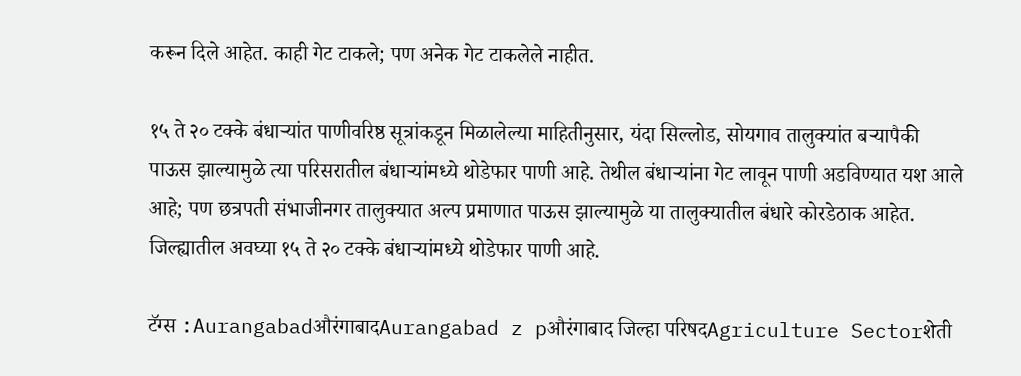करून दिले आहेत. काही गेट टाकले; पण अनेक गेट टाकलेले नाहीत.

१५ ते २० टक्के बंधाऱ्यांत पाणीवरिष्ठ सूत्रांकडून मिळालेल्या माहितीनुसार, यंदा सिल्लोड, सोयगाव तालुक्यांत बऱ्यापैकी पाऊस झाल्यामुळे त्या परिसरातील बंधाऱ्यांमध्ये थोडेफार पाणी आहे. तेथील बंधाऱ्यांना गेट लावून पाणी अडविण्यात यश आले आहे; पण छत्रपती संभाजीनगर तालुक्यात अल्प प्रमाणात पाऊस झाल्यामुळे या तालुक्यातील बंधारे कोरडेठाक आहेत. जिल्ह्यातील अवघ्या १५ ते २० टक्के बंधाऱ्यांमध्ये थोडेफार पाणी आहे.

टॅग्स :AurangabadऔरंगाबादAurangabad z pऔरंगाबाद जिल्हा परिषदAgriculture Sectorशेती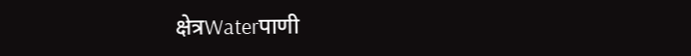क्षेत्रWaterपाणी